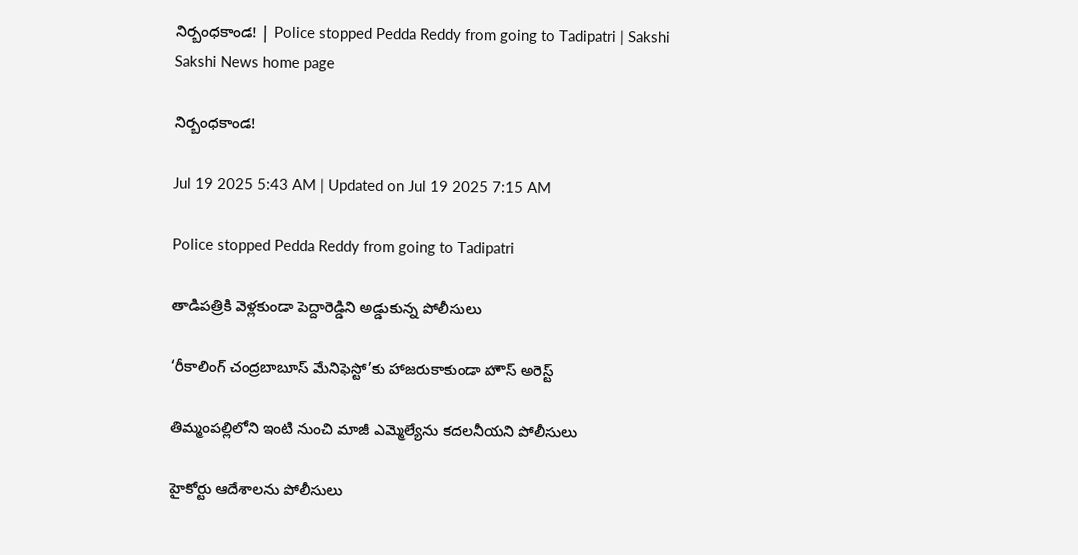నిర్బంధకాండ! | Police stopped Pedda Reddy from going to Tadipatri | Sakshi
Sakshi News home page

నిర్బంధకాండ!

Jul 19 2025 5:43 AM | Updated on Jul 19 2025 7:15 AM

Police stopped Pedda Reddy from going to Tadipatri

తాడిపత్రికి వెళ్లకుండా పెద్దారెడ్డిని అడ్డుకున్న పోలీసులు

‘రీకాలింగ్‌ చంద్రబాబూస్‌ మేనిఫెస్టో’కు హాజరుకాకుండా హౌస్‌ అరెస్ట్‌

తిమ్మంపల్లిలోని ఇంటి నుంచి మాజీ ఎమ్మెల్యేను కదలనీయని పోలీసులు

హైకోర్టు ఆదేశాలను పోలీసులు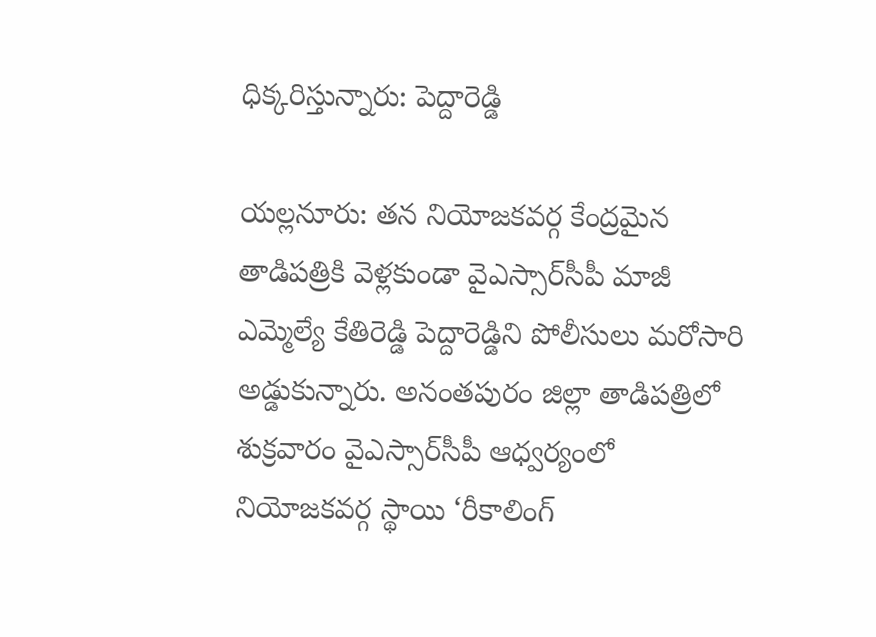ధిక్కరిస్తున్నారు: పెద్దారెడ్డి

యల్లనూరు: తన నియోజకవర్గ కేంద్రమైన తాడిపత్రికి వెళ్లకుండా వైఎస్సార్‌సీపీ మాజీ ఎమ్మెల్యే కేతిరెడ్డి పెద్దారెడ్డిని పోలీసులు మరోసారి అడ్డుకున్నారు. అనంతపురం జిల్లా తాడిపత్రిలో శుక్రవారం వైఎస్సార్‌సీపీ ఆధ్వర్యంలో నియోజకవర్గ స్థాయి ‘రీకాలింగ్‌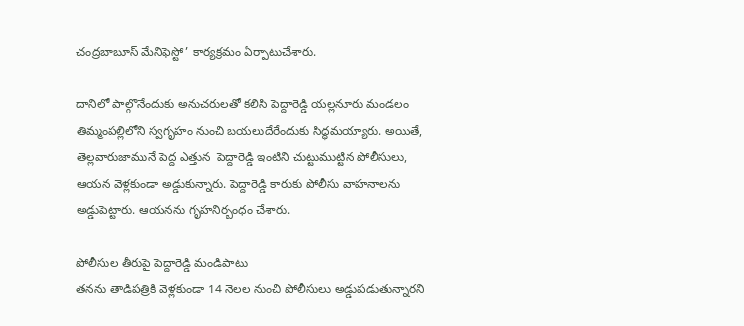చంద్రబాబూస్‌ మేనిఫెస్టో’ కార్యక్రమం ఏర్పాటుచేశారు.

దానిలో పాల్గొనేందుకు అనుచరులతో కలిసి పెద్దారెడ్డి యల్లనూరు మండలం తిమ్మంపల్లిలోని స్వగృహం నుంచి బయలుదేరేందుకు సిద్ధమయ్యారు. అయితే, తెల్లవారుజామునే పెద్ద ఎత్తున  పెద్దారెడ్డి ఇంటిని చుట్టుముట్టిన పోలీసులు, ఆయన వెళ్లకుండా అడ్డుకున్నారు. పెద్దారెడ్డి కారుకు పోలీసు వాహనాలను అడ్డుపెట్టారు. ఆయనను గృహనిర్బంధం చేశారు.

పోలీసుల తీరుపై పెద్దారెడ్డి మండిపాటు
తనను తాడిపత్రికి వెళ్లకుండా 14 నెలల నుంచి పోలీసులు అడ్డుపడుతున్నారని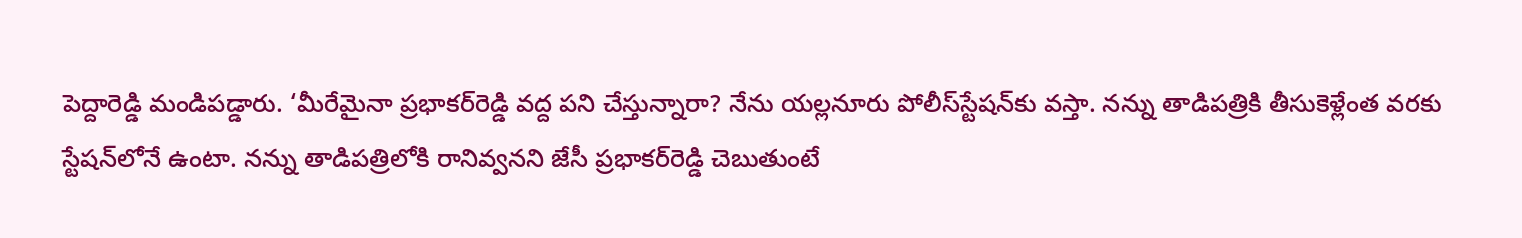పెద్దారెడ్డి మండిపడ్డారు. ‘మీరేమైనా ప్రభాకర్‌రెడ్డి వద్ద పని చేస్తున్నారా? నేను యల్లనూరు పోలీస్‌స్టేషన్‌కు వస్తా. నన్ను తాడిపత్రికి తీసుకెళ్లేంత వరకు స్టేషన్‌లోనే ఉంటా. నన్ను తాడిపత్రిలోకి రానివ్వనని జేసీ ప్రభాకర్‌రెడ్డి చెబుతుంటే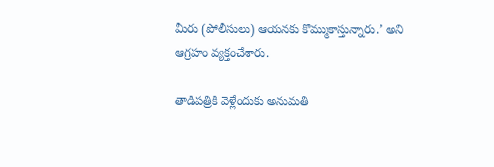మీరు (పోలీసులు) ఆయనకు కొమ్ముకాస్తున్నారు.’ అని ఆగ్రహం వ్యక్తంచేశారు.

తాడిపత్రికి వెళ్లేందుకు అనుమతి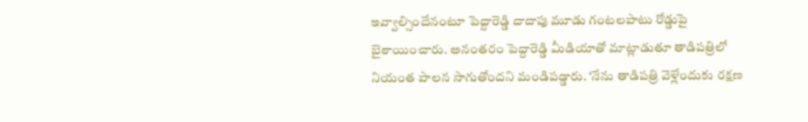ఇవ్వాల్సిందేనంటూ పెద్దారెడ్డి దాదాపు మూడు గంటలపాటు రోడ్డుపై బైఠాయించారు. అనంతరం పెద్దారెడ్డి మీడియాతో మాట్లాడుతూ తాడిపత్రిలో నియంత పాలన సాగుతోందని మండిపడ్డారు. ‘నేను తాడిపత్రి వెళ్లేందుకు రక్షణ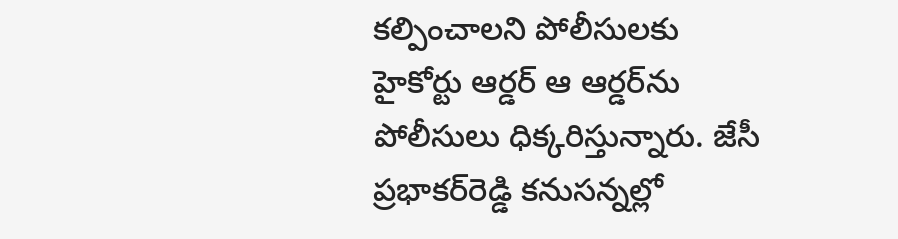కల్పించాలని పోలీసులకు హైకోర్టు ఆర్డర్‌ ఆ ఆర్డర్‌ను పోలీసులు ధిక్కరిస్తున్నారు. జేసీ ప్రభాకర్‌రెడ్డి కనుసన్నల్లో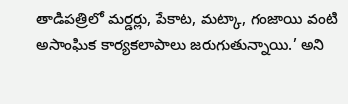తాడిపత్రిలో మర్డర్లు, పేకాట, మట్కా, గంజాయి వంటి అసాంఘిక కార్యకలాపాలు జరుగుతున్నాయి.’ అని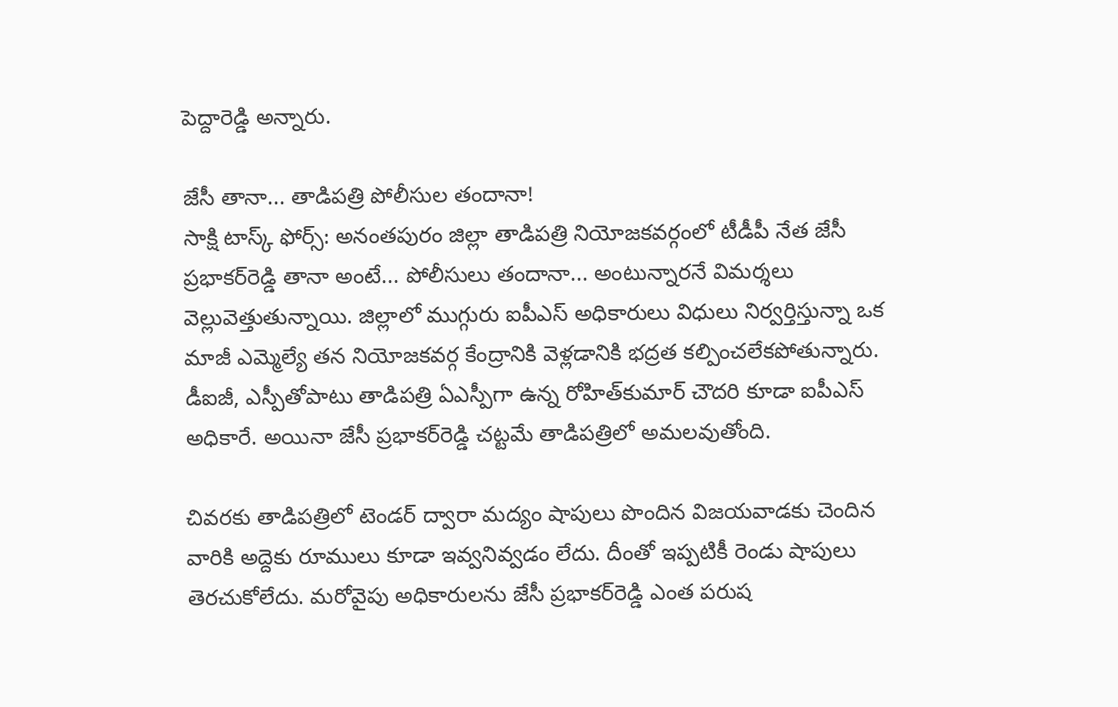పెద్దారెడ్డి అన్నారు.

జేసీ తానా... తాడిపత్రి పోలీసుల తందానా!
సాక్షి టాస్క్ ఫోర్స్‌: అనంతపురం జిల్లా తాడిపత్రి నియోజకవర్గంలో టీడీపీ నేత జేసీ ప్రభాకర్‌రెడ్డి తానా అంటే... పోలీసులు తందానా... అంటున్నారనే విమర్శలు వెల్లువెత్తుతున్నాయి. జిల్లాలో ముగ్గురు ఐపీఎస్‌ అధికారులు విధులు నిర్వర్తిస్తున్నా ఒక మాజీ ఎమ్మెల్యే తన నియోజకవర్గ కేంద్రానికి వెళ్లడానికి భద్రత కల్పించలేకపోతున్నారు. డీఐజీ, ఎస్పీతోపాటు తాడిపత్రి ఏఎస్పీగా ఉన్న రోహిత్‌కుమార్‌ చౌదరి కూడా ఐపీఎస్‌ అధికారే. అయినా జేసీ ప్రభాకర్‌రెడ్డి చట్టమే తాడిపత్రిలో అమలవుతోంది.

చివరకు తాడిపత్రిలో టెండర్‌ ద్వారా మద్యం షాపులు పొందిన విజయవాడకు చెందిన వారికి అద్దెకు రూములు కూడా ఇవ్వనివ్వడం లేదు. దీంతో ఇప్పటికీ రెండు షాపులు తెరచుకోలేదు. మరోవైపు అధికారులను జేసీ ప్రభాకర్‌రెడ్డి ఎంత పరుష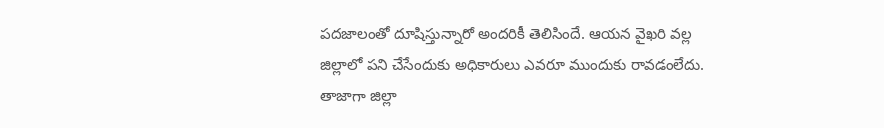పదజాలంతో దూషిస్తున్నారో అందరికీ తెలిసిందే. ఆయన వైఖరి వల్ల జిల్లాలో పని చేసేందుకు అధికారులు ఎవరూ ముందుకు రావడంలేదు. తాజాగా జిల్లా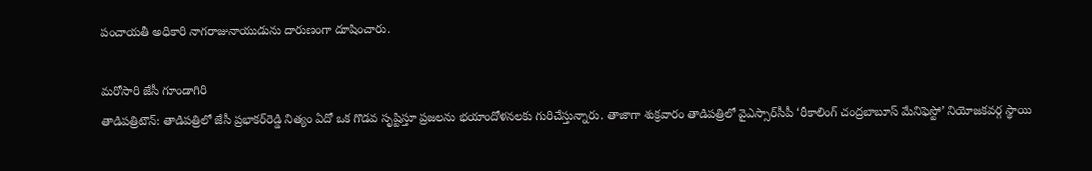పంచాయతీ అధికారి నాగరాజునాయుడును దారుణంగా దూషించారు.

మరోసారి జేసీ గూండాగిరి
తాడిపత్రిటౌన్‌: తాడిపత్రిలో జేసీ ప్రభాకర్‌రెడ్డి నిత్యం ఏదో ఒక గొడవ సృష్టిస్తూ ప్రజలను భయాందోళనలకు గురిచేస్తున్నారు. తాజాగా శుక్రవారం తాడిపత్రిలో వైఎస్సార్‌సీపీ ‘రీకాలింగ్‌ చంద్రబాబూస్‌ మేనిఫెస్టో’ నియోజకవర్గ స్థాయి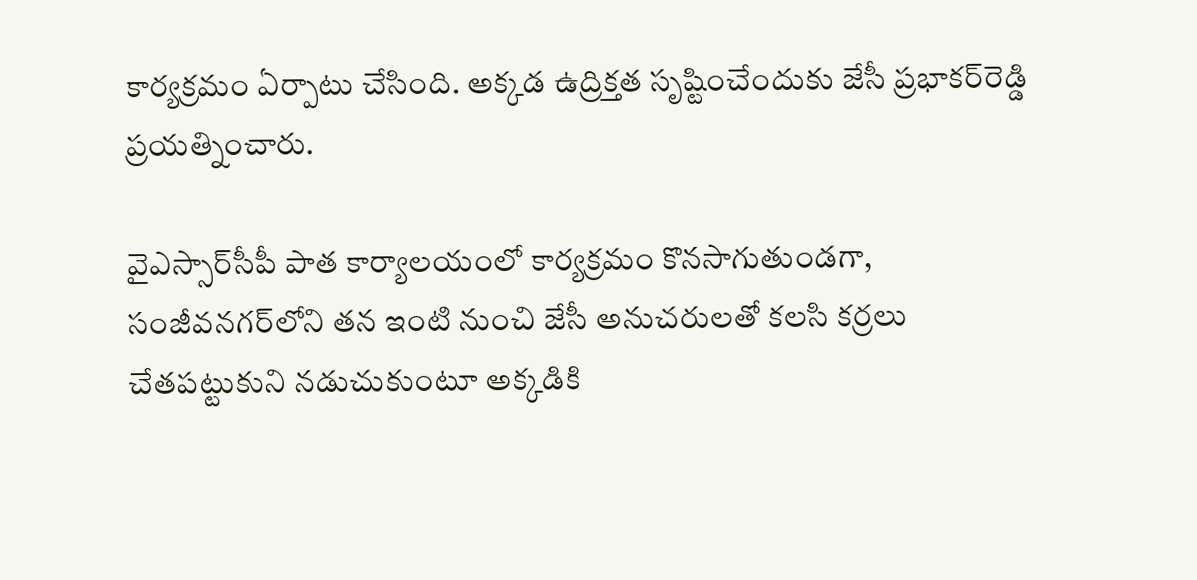కార్యక్రమం ఏర్పాటు చేసింది. అక్కడ ఉద్రిక్తత సృష్టించేందుకు జేసీ ప్రభాకర్‌రెడ్డి ప్రయత్నించారు.

వైఎస్సార్‌సీపీ పాత కార్యాలయంలో కార్యక్రమం కొనసాగుతుండగా, సంజీవనగర్‌లోని తన ఇంటి నుంచి జేసీ అనుచరులతో కలసి కర్రలు చేతపట్టుకుని నడుచుకుంటూ అక్కడికి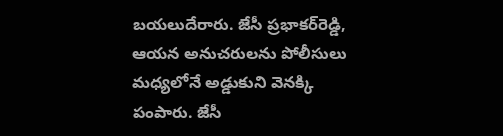బయలుదేరారు. జేసీ ప్రభాకర్‌రెడ్డి, ఆయన అనుచరులను పోలీసులు మధ్యలోనే అడ్డుకుని వెనక్కి పంపారు. జేసీ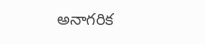అనాగరిక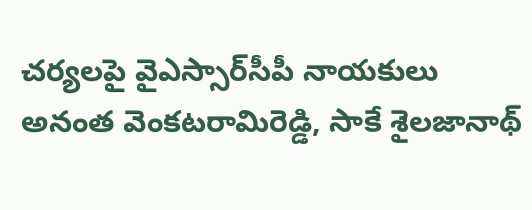చర్యలపై వైఎస్సార్‌సీపీ నాయకులు అనంత వెంకటరామిరెడ్డి, సాకే శైలజానాథ్‌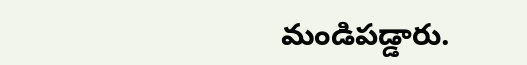మండిపడ్డారు.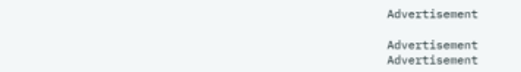Advertisement

Advertisement
Advertisement